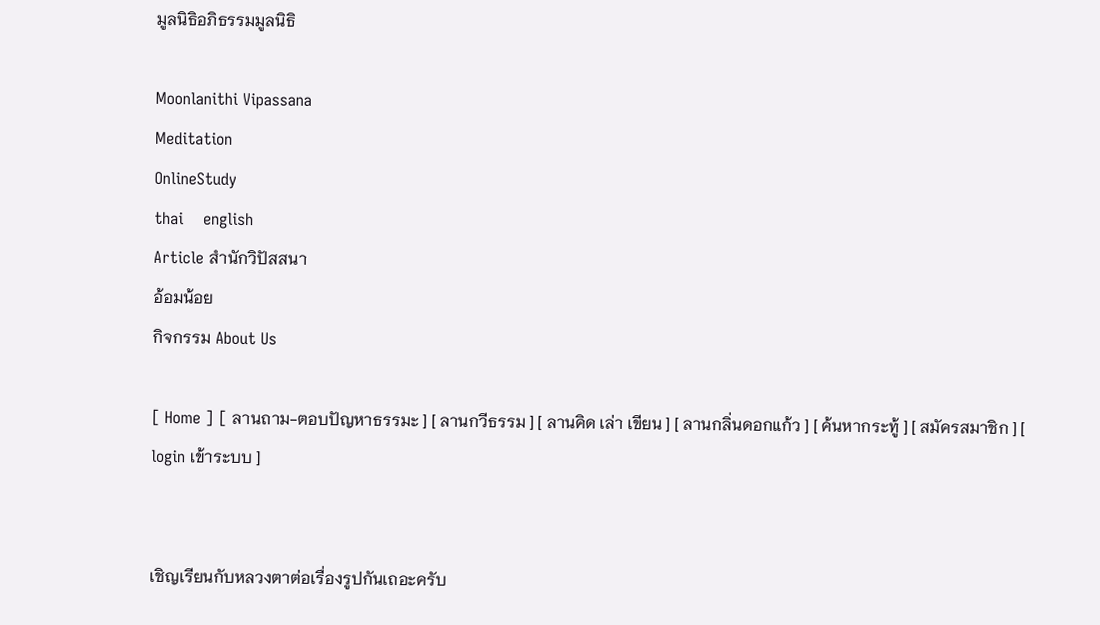มูลนิธิอภิธรรมมูลนิธิ

Moonlanithi Vipassana
Meditation
OnlineStudy
thai    english
Article สำนักวิปัสสนา
อ้อมน้อย
กิจกรรม About Us

[ Home ] [ ลานถาม-ตอบปัญหาธรรมะ ] [ ลานกวีธรรม ] [ ลานคิด เล่า เขียน ] [ ลานกลิ่นดอกแก้ว ] [ ค้นหากระทู้ ] [ สมัครสมาชิก ] [ login เข้าระบบ ]


เชิญเรียนกับหลวงตาต่อเรื่องรูปกันเถอะครับ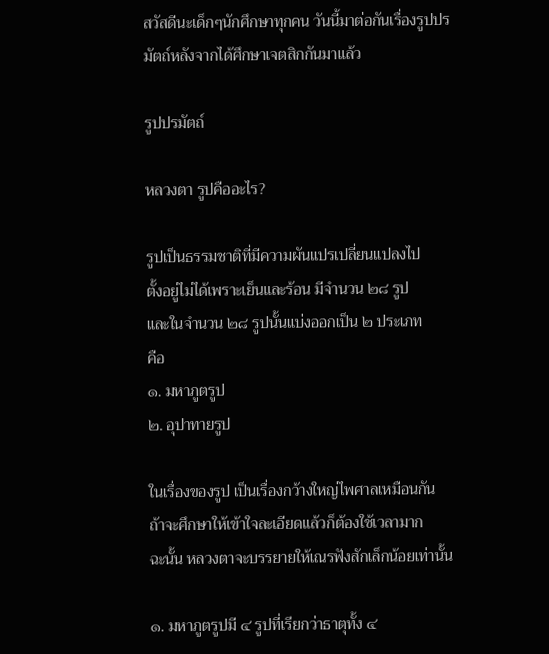สวัสดีนะเด็กๆนักศึกษาทุกคน วันนี้มาต่อกันเรื่องรูปปรมัตถ์หลังจากได้ศึกษาเจตสิกกันมาแล้ว

รูปปรมัตถ์

หลวงตา รูปคืออะไร?

รูปเป็นธรรมชาติที่มีความผันแปรเปลี่ยนแปลงไป
ตั้งอยู่ไม่ได้เพราะเย็นและร้อน มีจำนวน ๒๘ รูป
และในจำนวน ๒๘ รูปนั้นแบ่งออกเป็น ๒ ประเภท
คือ
๑. มหาภูตรูป
๒. อุปาทายรูป

ในเรื่องของรูป เป็นเรื่องกว้างใหญ่ไพศาลเหมือนกัน
ถ้าจะศึกษาให้เข้าใจละเอียดแล้วก็ต้องใช้เวลามาก
ฉะนั้น หลวงตาจะบรรยายให้เณรฟังสักเล็กน้อยเท่านั้น

๑. มหาภูตรูปมี ๔ รูปที่เรียกว่าธาตุทั้ง ๔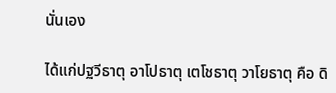นั่นเอง

ได้แก่ปฐวีธาตุ อาโปธาตุ เตโชธาตุ วาโยธาตุ คือ ดิ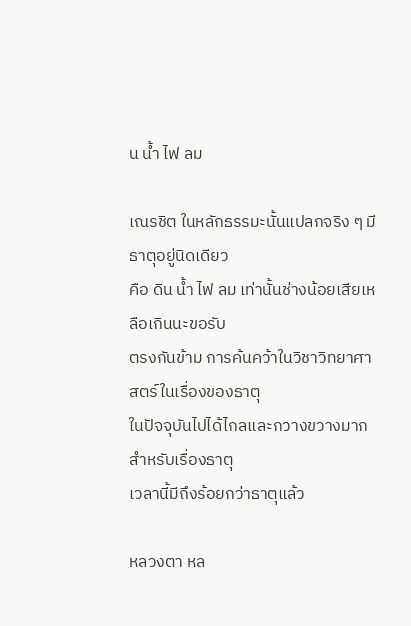น น้ำ ไฟ ลม

เณรชิต ในหลักธรรมะนั้นแปลกจริง ๆ มีธาตุอยู่นิดเดียว
คือ ดิน น้ำ ไฟ ลม เท่านั้นช่างน้อยเสียเหลือเกินนะขอรับ
ตรงกันข้าม การค้นคว้าในวิชาวิทยาศาสตร์ในเรื่องของธาตุ
ในปัจจุบันไปได้ไกลและกวางขวางมาก สำหรับเรื่องธาตุ
เวลานี้มีถึงร้อยกว่าธาตุแล้ว

หลวงตา หล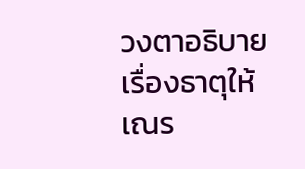วงตาอธิบายเรื่องธาตุให้เณร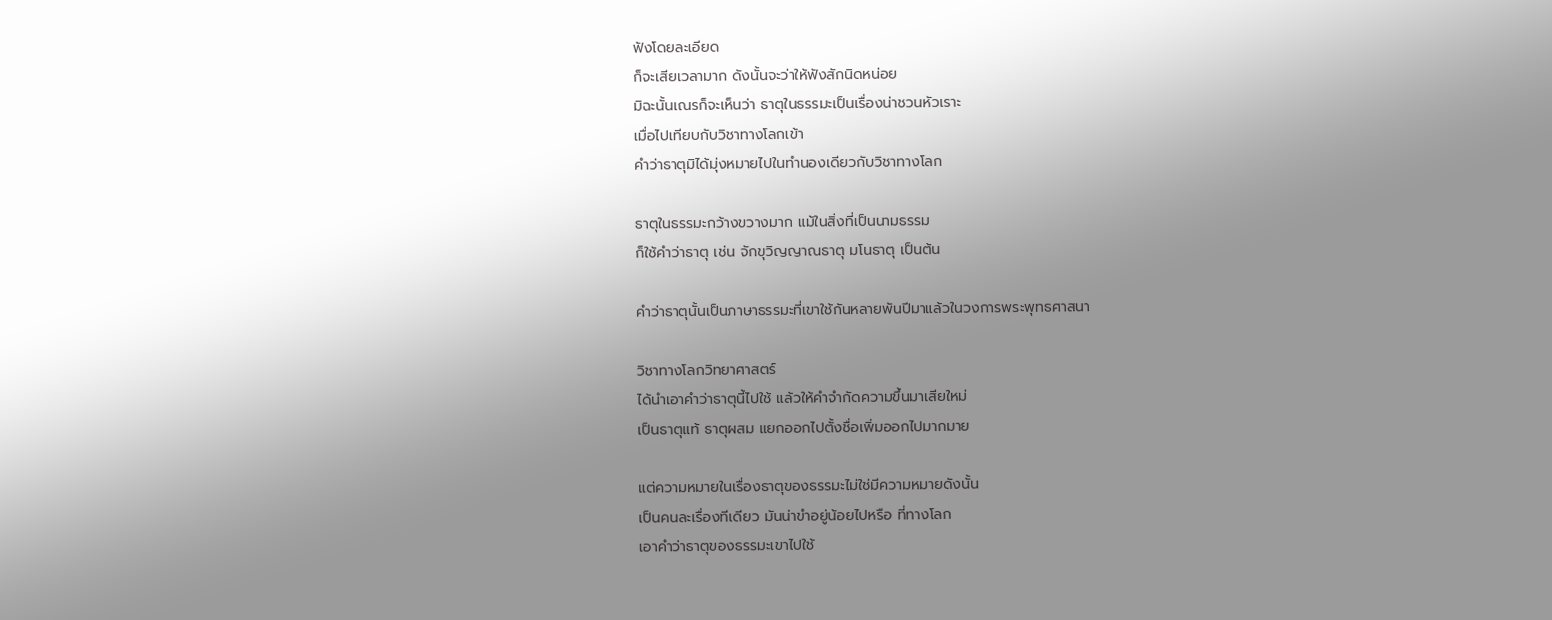ฟังโดยละเอียด
ก็จะเสียเวลามาก ดังนั้นจะว่าให้ฟังสักนิดหน่อย
มิฉะนั้นเณรก็จะเห็นว่า ธาตุในธรรมะเป็นเรื่องน่าชวนหัวเราะ
เมื่อไปเทียบกับวิชาทางโลกเข้า
คำว่าธาตุมิได้มุ่งหมายไปในทำนองเดียวกับวิชาทางโลก

ธาตุในธรรมะกว้างขวางมาก แม้ในสิ่งที่เป็นนามธรรม
ก็ใช้คำว่าธาตุ เช่น จักขุวิญญาณธาตุ มโนธาตุ เป็นต้น

คำว่าธาตุนั้นเป็นภาษาธรรมะที่เขาใช้กันหลายพันปีมาแล้วในวงการพระพุทธศาสนา

วิชาทางโลกวิทยาศาสตร์
ได้นำเอาคำว่าธาตุนี้ไปใช้ แล้วให้คำจำกัดความขึ้นมาเสียใหม่
เป็นธาตุแท้ ธาตุผสม แยกออกไปตั้งชื่อเพิ่มออกไปมากมาย

แต่ความหมายในเรื่องธาตุของธรรมะไม่ใช่มีความหมายดังนั้น
เป็นคนละเรื่องทีเดียว มันน่าขำอยู่น้อยไปหรือ ที่ทางโลก
เอาคำว่าธาตุของธรรมะเขาไปใช้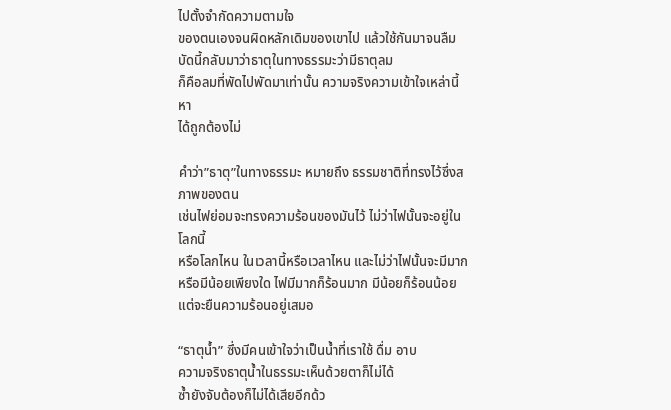ไปตั้งจำกัดความตามใจ
ของตนเองจนผิดหลักเดิมของเขาไป แล้วใช้กันมาจนลืม
บัดนี้กลับมาว่าธาตุในทางธรรมะว่ามีธาตุลม
ก็คือลมที่พัดไปพัดมาเท่านั้น ความจริงความเข้าใจเหล่านี้หา
ได้ถูกต้องไม่

คำว่า”ธาตุ”ในทางธรรมะ หมายถึง ธรรมชาติที่ทรงไว้ซึ่งสภาพของตน
เช่นไฟย่อมจะทรงความร้อนของมันไว้ ไม่ว่าไฟนั้นจะอยู่ในโลกนี้
หรือโลกไหน ในเวลานี้หรือเวลาไหน และไม่ว่าไฟนั้นจะมีมาก
หรือมีน้อยเพียงใด ไฟมีมากก็ร้อนมาก มีน้อยก็ร้อนน้อย
แต่จะยืนความร้อนอยู่เสมอ

“ธาตุน้ำ” ซึ่งมีคนเข้าใจว่าเป็นน้ำที่เราใช้ ดื่ม อาบ
ความจริงธาตุน้ำในธรรมะเห็นด้วยตาก็ไม่ได้
ซ้ำยังจับต้องก็ไม่ได้เสียอีกด้ว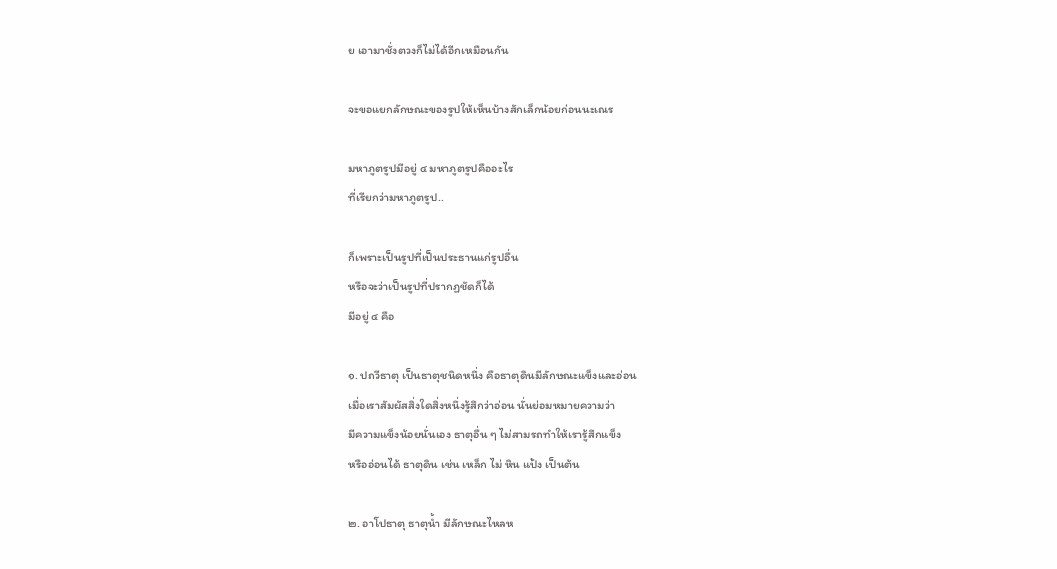ย เอามาชั่งตวงก็ไม่ได้อีกเหมือนกัน

จะขอแยกลักษณะของรูปให้เห็นบ้างสักเล็กน้อยก่อนนะเณร

มหาภูตรูปมีอยู่ ๔ มหาภูตรูปคืออะไร
ที่เรียกว่ามหาภูตรูป..

ก็เพราะเป็นรูปที่เป็นประธานแก่รูปอื่น
หรือจะว่าเป็นรูปที่ปรากฏชัดก็ได้
มีอยู่ ๔ คือ

๑. ปถวีธาตุ เป็นธาตุชนิดหนึ่ง คือธาตุดินมีลักษณะแข็งและอ่อน
เมื่อเราสัมผัสสิ่งใดสิ่งหนึ่งรู้สึกว่าอ่อน นั่นย่อมหมายความว่า
มีความแข็งน้อยนั่นเอง ธาตุอื่น ๆ ไม่สามรถทำให้เรารู้สึกแข็ง
หรืออ่อนได้ ธาตุดิน เช่น เหล็ก ไม่ หิน แป้ง เป็นต้น

๒. อาโปธาตุ ธาตุน้ำ มีลักษณะไหลห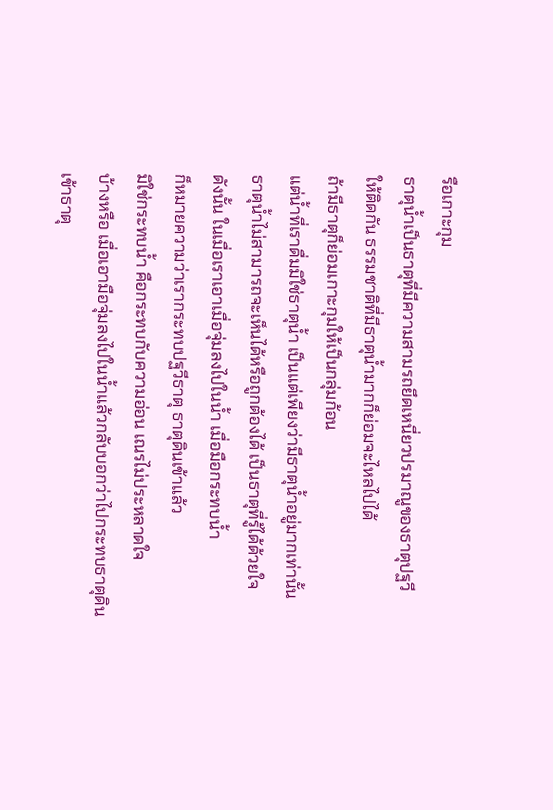รือเกาะกุม
ธาตุน้ำเป็นธาตุที่มีความสามรถยึดเหนี่ยวปรมาณูของธาตุปฐวี
ให้ติดกัน ธรรมชาติที่มีธาตุน้ำมากก็ย่อมจะไหลไปได้
ถ้ามีธาตุก็ย่อมเกาะกุมให้เป็นกลุ่มก้อน
แต่น้ำที่เราดื่มมิใช่ธาตุน้ำ เป็นแต่เพียงว่ามีธาตุน้ำอยู่มากเท่านั้น
ธาตุน้ำไม่สามารถจะเห็นได้หรือถูกต้องได้ เป็นธาตุที่รู้ได้ด้วยใจ
ดังนั้น ในเมื่อเราเอาเมื่อจุ่มลงไปในน้ำ เมื่อมือกระทบน้ำ
ก็หมายความว่าเรากระทบปฐวีธาตุ ธาตุดินเข้าแล้ว
มิใช่กระทบน้ำ คือกระทบกับความอ่อน เณรไม่ประหลาดใจ
บ้างหรือ เมื่อเอามือจุ่มลงไปในน้ำแล้วกลับบอกว่าไปกระทบธาตุดิน
เข้าธาตุ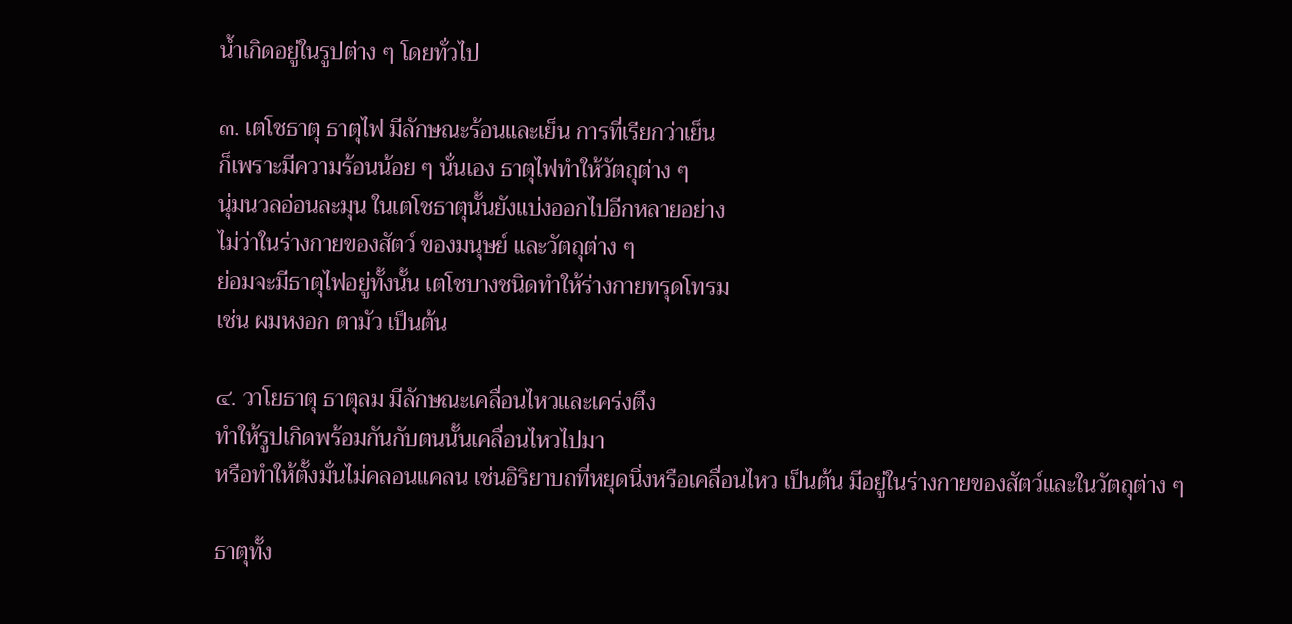น้ำเกิดอยู่ในรูปต่าง ๆ โดยทั่วไป

๓. เตโชธาตุ ธาตุไฟ มีลักษณะร้อนและเย็น การที่เรียกว่าเย็น
ก็เพราะมีความร้อนน้อย ๆ นั่นเอง ธาตุไฟทำให้วัตถุต่าง ๆ
นุ่มนวลอ่อนละมุน ในเตโชธาตุนั้นยังแบ่งออกไปอีกหลายอย่าง
ไม่ว่าในร่างกายของสัตว์ ของมนุษย์ และวัตถุต่าง ๆ
ย่อมจะมีธาตุไฟอยู่ทั้งนั้น เตโชบางชนิดทำให้ร่างกายทรุดโทรม
เช่น ผมหงอก ตามัว เป็นต้น

๔. วาโยธาตุ ธาตุลม มีลักษณะเคลื่อนไหวและเคร่งตึง
ทำให้รูปเกิดพร้อมกันกับตนนั้นเคลื่อนไหวไปมา
หรือทำให้ตั้งมั่นไม่คลอนแคลน เช่นอิริยาบถที่หยุดนิ่งหรือเคลื่อนไหว เป็นต้น มีอยู่ในร่างกายของสัตว์และในวัตถุต่าง ๆ

ธาตุทั้ง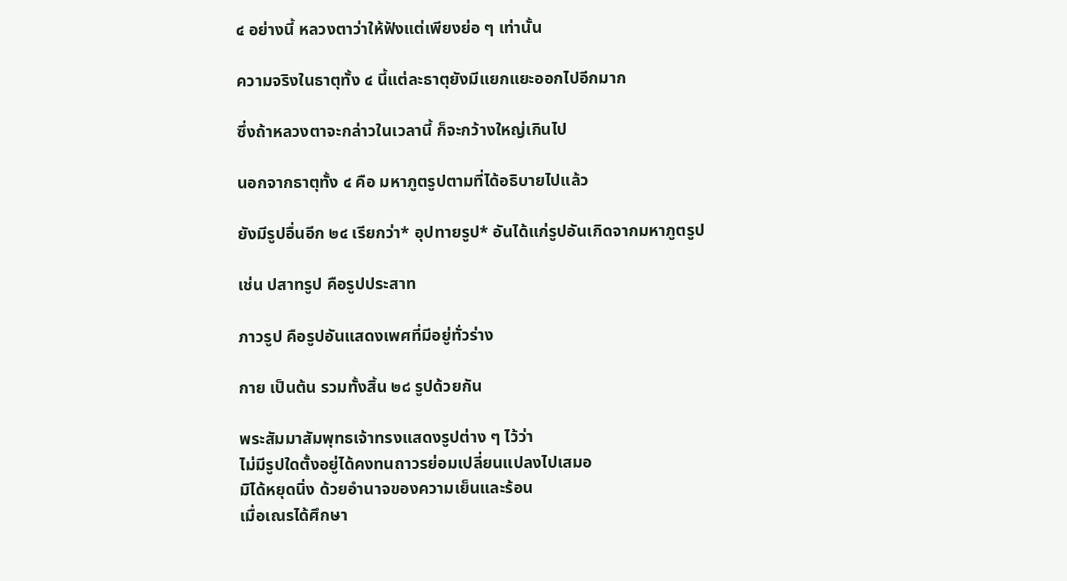๔ อย่างนี้ หลวงตาว่าให้ฟังแต่เพียงย่อ ๆ เท่านั้น

ความจริงในธาตุทั้ง ๔ นี้แต่ละธาตุยังมีแยกแยะออกไปอีกมาก

ซึ่งถ้าหลวงตาจะกล่าวในเวลานี้ ก็จะกว้างใหญ่เกินไป

นอกจากธาตุทั้ง ๔ คือ มหาภูตรูปตามที่ได้อธิบายไปแล้ว

ยังมีรูปอื่นอีก ๒๔ เรียกว่า* อุปทายรูป* อันได้แก่รูปอันเกิดจากมหาภูตรูป

เช่น ปสาทรูป คือรูปประสาท

ภาวรูป คือรูปอันแสดงเพศที่มีอยู่ทั่วร่าง

กาย เป็นต้น รวมทั้งสิ้น ๒๘ รูปด้วยกัน

พระสัมมาสัมพุทธเจ้าทรงแสดงรูปต่าง ๆ ไว้ว่า
ไม่มีรูปใดตั้งอยู่ได้คงทนถาวรย่อมเปลี่ยนแปลงไปเสมอ
มิได้หยุดนิ่ง ด้วยอำนาจของความเย็นและร้อน
เมื่อเณรได้ศึกษา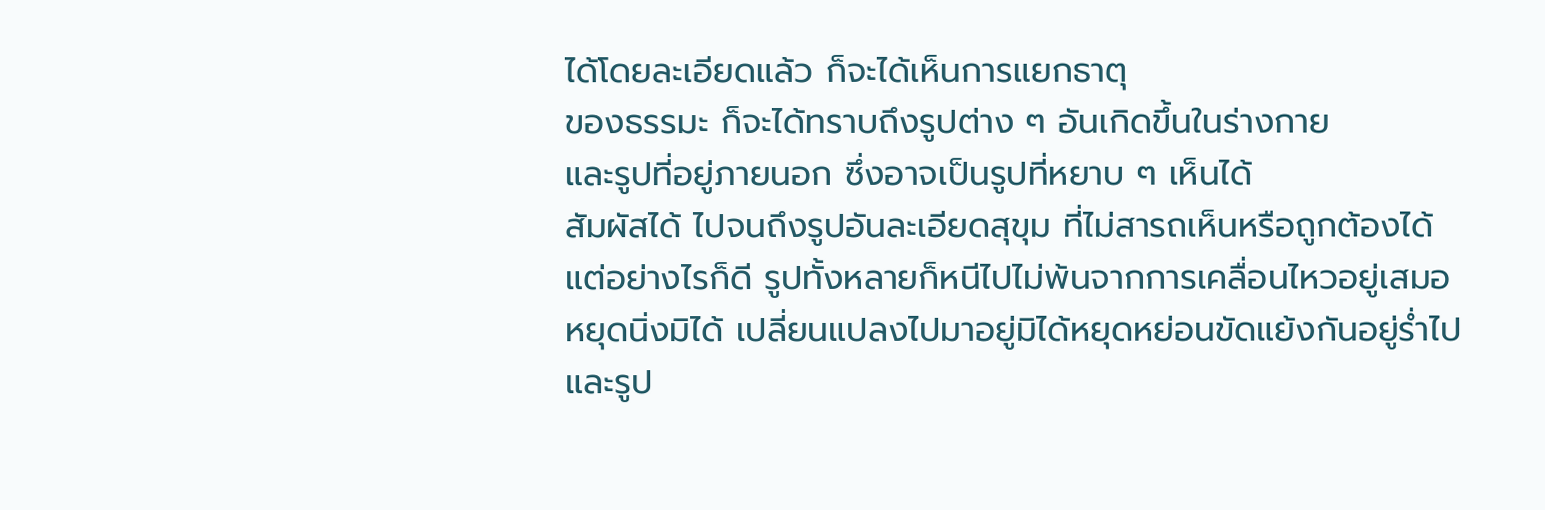ได้โดยละเอียดแล้ว ก็จะได้เห็นการแยกธาตุ
ของธรรมะ ก็จะได้ทราบถึงรูปต่าง ๆ อันเกิดขึ้นในร่างกาย
และรูปที่อยู่ภายนอก ซึ่งอาจเป็นรูปที่หยาบ ๆ เห็นได้
สัมผัสได้ ไปจนถึงรูปอันละเอียดสุขุม ที่ไม่สารถเห็นหรือถูกต้องได้
แต่อย่างไรก็ดี รูปทั้งหลายก็หนีไปไม่พ้นจากการเคลื่อนไหวอยู่เสมอ
หยุดนิ่งมิได้ เปลี่ยนแปลงไปมาอยู่มิได้หยุดหย่อนขัดแย้งกันอยู่ร่ำไป
และรูป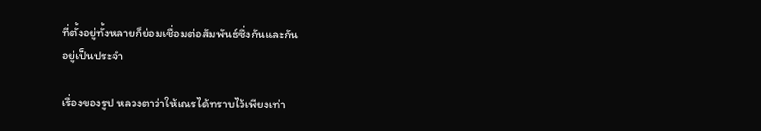ที่ตั้งอยู่ทั้งหลายก็ย่อมเชื่อมต่อสัมพันธ์ซึ่งกันและกัน
อยู่เป็นประจำ

เรื่องของรูป หลวงตาว่าให้เณรได้ทราบไว้เพียงเท่า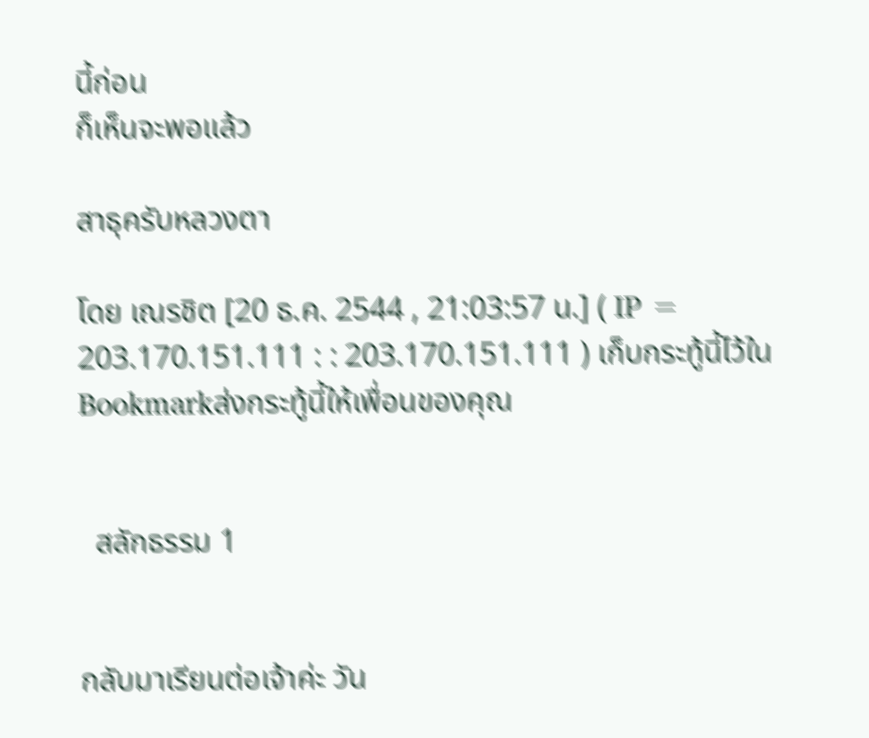นี้ก่อน
ก็เห็นจะพอแล้ว

สาธุครับหลวงตา

โดย เณรชิต [20 ธ.ค. 2544 , 21:03:57 น.] ( IP = 203.170.151.111 : : 203.170.151.111 ) เก็บกระทู้นี้ไว้ใน Bookmarkส่งกระทู้นี้ให้เพื่อนของคุณ


  สลักธรรม 1


กลับมาเรียนต่อเจ้าค่ะ วัน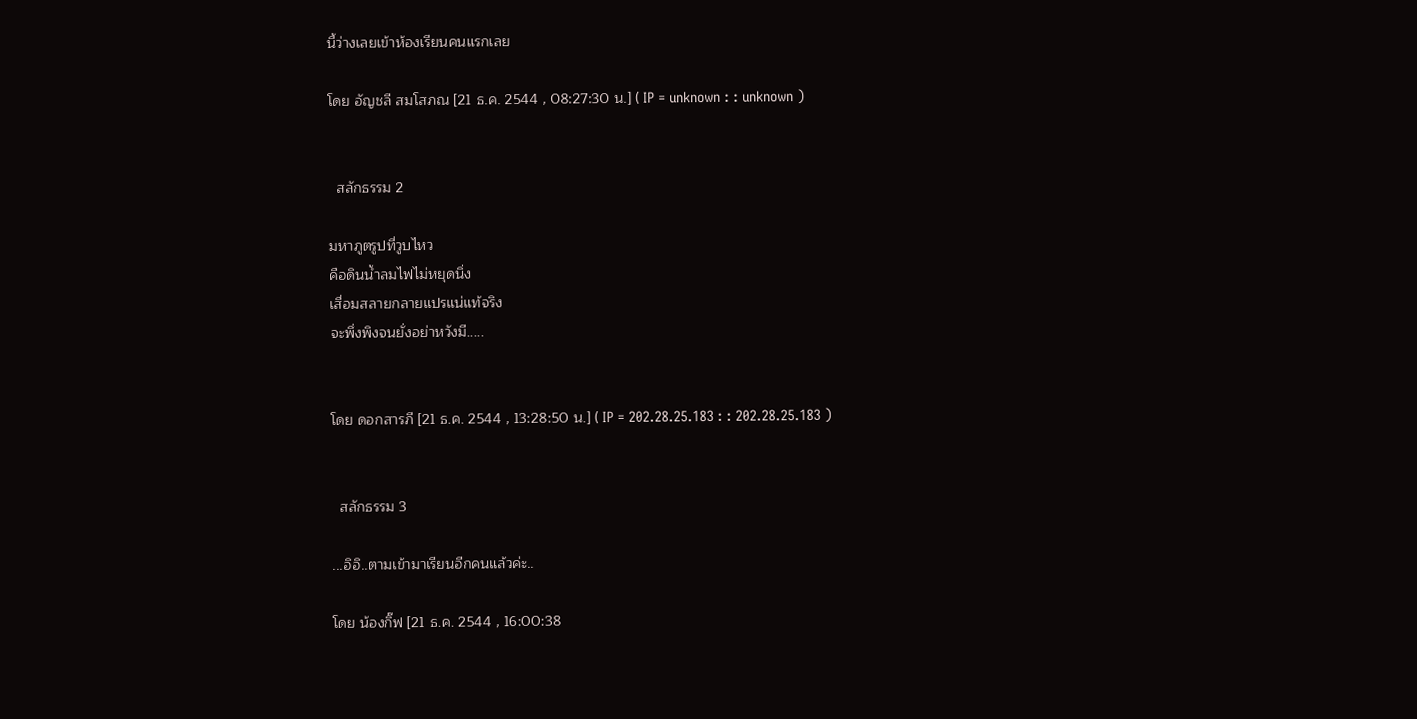นี้ว่างเลยเข้าห้องเรียนคนแรกเลย

โดย อัญชลี สมโสภณ [21 ธ.ค. 2544 , 08:27:30 น.] ( IP = unknown : : unknown )


  สลักธรรม 2

มหาภูตรูปที่วูบไหว
คือดินน้ำลมไฟไม่หยุดนิ่ง
เสื่อมสลายกลายแปรแน่แท้จริง
จะพึ่งพิงจนยั่งอย่าหวังมี.....


โดย ดอกสารภี [21 ธ.ค. 2544 , 13:28:50 น.] ( IP = 202.28.25.183 : : 202.28.25.183 )


  สลักธรรม 3

...อิอิ..ตามเข้ามาเรียนอีกคนแล้วค่ะ..

โดย น้องกิ๊ฟ [21 ธ.ค. 2544 , 16:00:38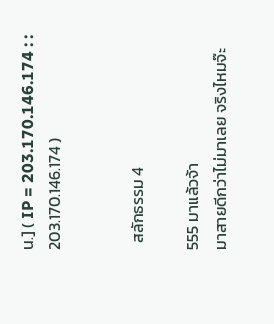น.] ( IP = 203.170.146.174 : : 203.170.146.174 )


  สลักธรรม 4

555 มาแล้วจ้า
มาสายดีกว่าไม่มาเลย จริงไหมจ๊ะ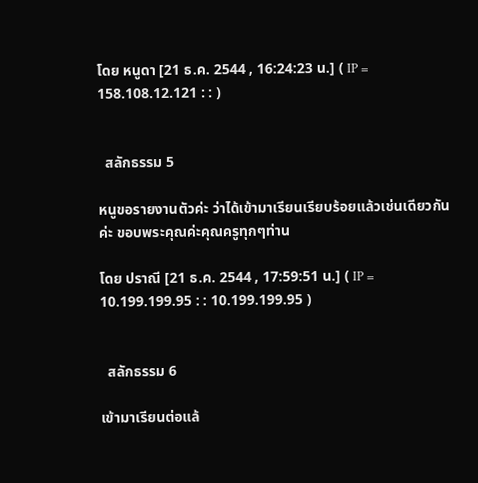โดย หนูดา [21 ธ.ค. 2544 , 16:24:23 น.] ( IP = 158.108.12.121 : : )


  สลักธรรม 5

หนูขอรายงานตัวค่ะ ว่าได้เข้ามาเรียนเรียบร้อยแล้วเช่นเดียวกันค่ะ ขอบพระคุณค่ะคุณครูทุกๆท่าน

โดย ปราณี [21 ธ.ค. 2544 , 17:59:51 น.] ( IP = 10.199.199.95 : : 10.199.199.95 )


  สลักธรรม 6

เข้ามาเรียนต่อแล้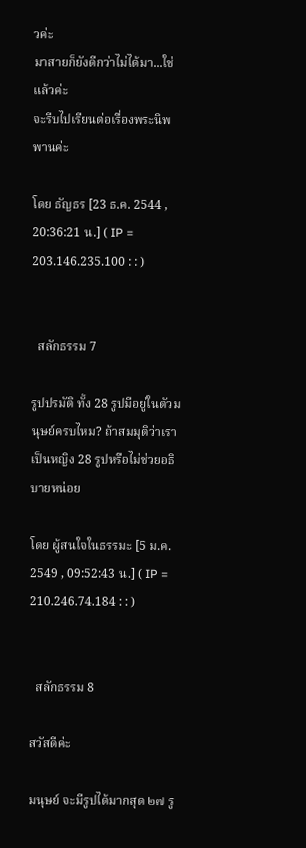วค่ะ
มาสายก็ยังดีกว่าไม่ได้มา...ใช่แล้วค่ะ
จะรีบไปเรียนต่อเรื่องพระนิพพานค่ะ

โดย ธัญธร [23 ธ.ค. 2544 , 20:36:21 น.] ( IP = 203.146.235.100 : : )


  สลักธรรม 7

รูปปรมัติ ทั้ง 28 รูปมีอยู่ในตัวมนุษย์ครบไหม? ถ้าสมมุติว่าเราเป็นหญิง 28 รูปหรือไม่ช่วยอธิบายหน่อย

โดย ผู้สนใจในธรรมะ [5 ม.ค. 2549 , 09:52:43 น.] ( IP = 210.246.74.184 : : )


  สลักธรรม 8

สวัสดีค่ะ

มนุษย์ จะมีรูปได้มากสุด ๒๗ รู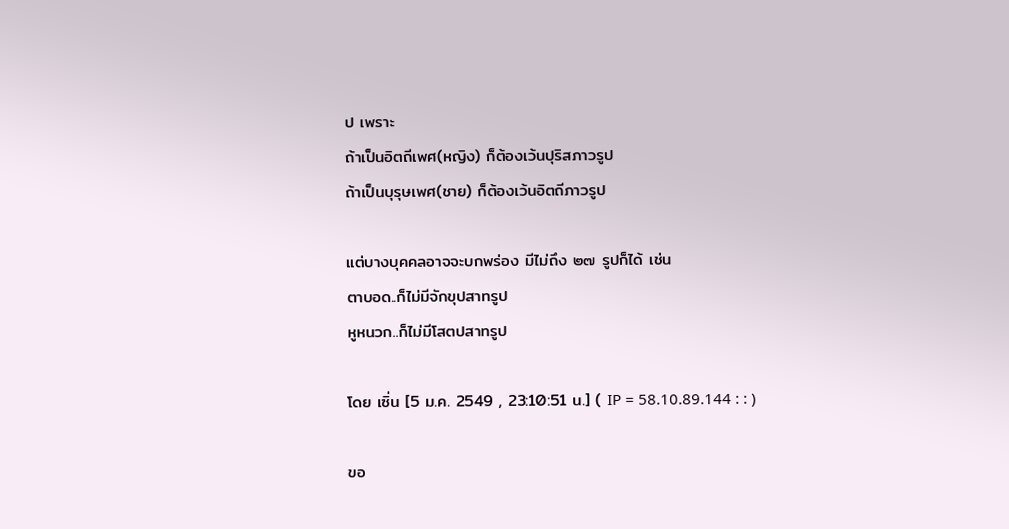ป เพราะ
ถ้าเป็นอิตถีเพศ(หญิง) ก็ต้องเว้นปุริสภาวรูป
ถ้าเป็นบุรุษเพศ(ชาย) ก็ต้องเว้นอิตถีภาวรูป

แต่บางบุคคลอาจจะบกพร่อง มีไม่ถึง ๒๗ รูปก็ได้ เช่น
ตาบอด..ก็ไม่มีจักขุปสาทรูป
หูหนวก..ก็ไม่มีโสตปสาทรูป

โดย เซิ่น [5 ม.ค. 2549 , 23:10:51 น.] ( IP = 58.10.89.144 : : )

ขอ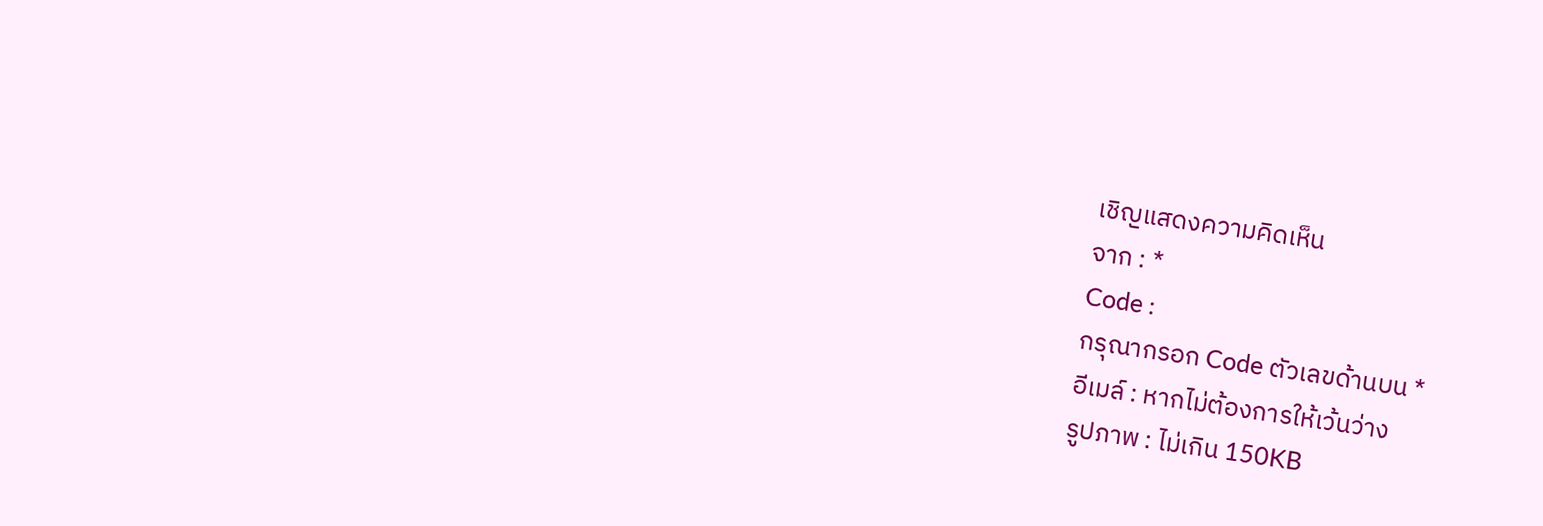เชิญแสดงความคิดเห็น
จาก : *
Code :
กรุณากรอก Code ตัวเลขด้านบน *
อีเมล์ : หากไม่ต้องการให้เว้นว่าง
รูปภาพ : ไม่เกิน 150KB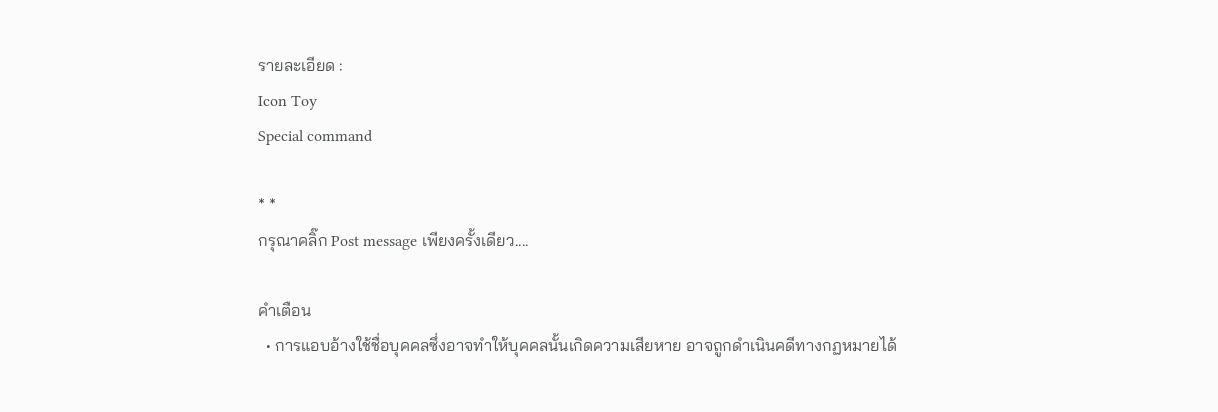รายละเอียด :
Icon Toy
Special command

* *
กรุณาคลิ๊ก Post message เพียงครั้งเดียว....

คำเตือน
  • การแอบอ้างใช้ชื่อบุคคลซึ่งอาจทำให้บุคคลนั้นเกิดความเสียหาย อาจถูกดำเนินคดีทางกฏหมายได้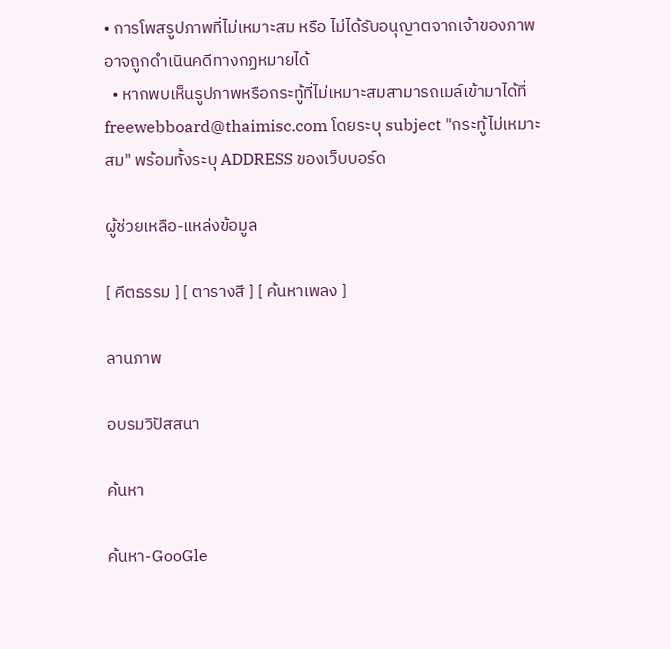• การโพสรูปภาพที่ไม่เหมาะสม หรือ ไม่ได้รับอนุญาตจากเจ้าของภาพ อาจถูกดำเนินคดีทางกฏหมายได้
  • หากพบเห็นรูปภาพหรือกระทู้ที่ไม่เหมาะสมสามารถเมล์เข้ามาได้ที่ freewebboard@thaimisc.com โดยระบุ subject "กระทู้ไม่เหมาะสม" พร้อมทั้งระบุ ADDRESS ของเว็บบอร์ด

ผู้ช่วยเหลือ-แหล่งข้อมูล

[ คีตธรรม ] [ ตารางสี ] [ ค้นหาเพลง ]

ลานภาพ

อบรมวิปัสสนา

ค้นหา

ค้นหา-GooGle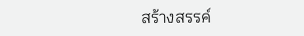สร้างสรรค์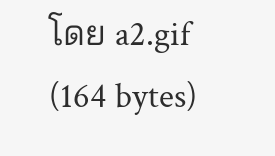โดย a2.gif (164 bytes)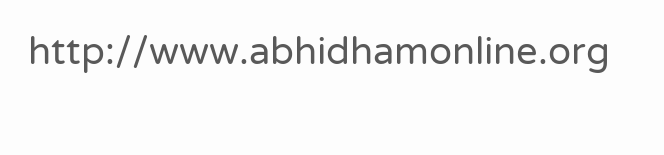http://www.abhidhamonline.org